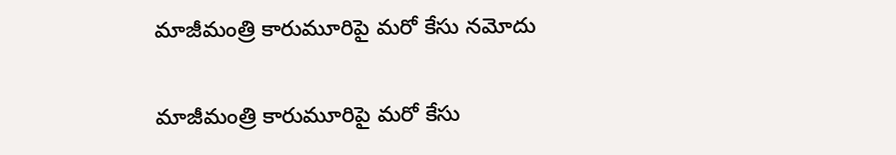మాజీమంత్రి కారుమూరిపై మరో కేసు నమోదు

మాజీమంత్రి కారుమూరిపై మరో కేసు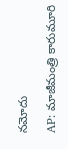నమోదు

AP: మాజీమంత్రి కారుమూరి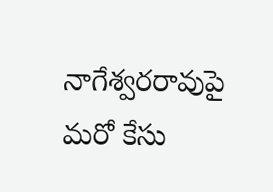నాగేశ్వరరావుపై మరో కేసు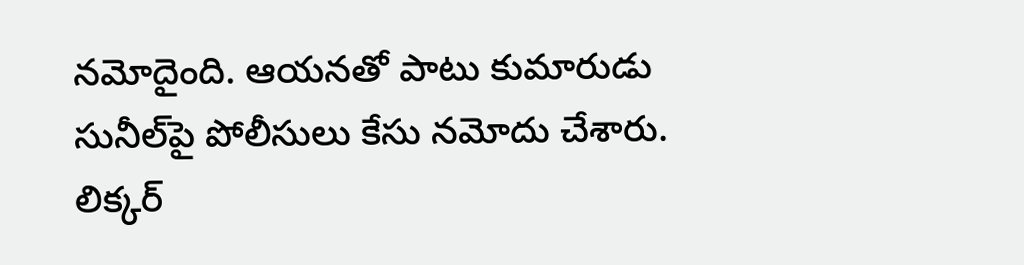నమోదైంది. ఆయనతో పాటు కుమారుడు సునీల్‌పై పోలీసులు కేసు నమోదు చేశారు. లిక్కర్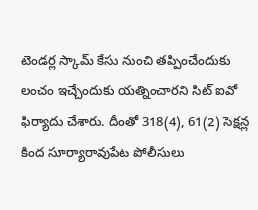టెండర్ల స్కామ్ కేసు నుంచి తప్పించేందుకు లంచం ఇచ్చేందుకు యత్నించారని సిట్ ఐవో ఫిర్యాదు చేశారు. దీంతో 318(4), 61(2) సెక్షన్ల కింద సూర్యారావుపేట పోలీసులు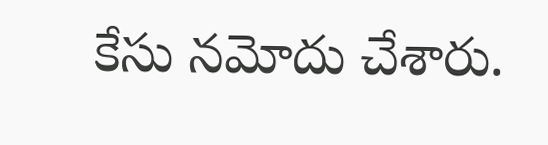కేసు నమోదు చేశారు.